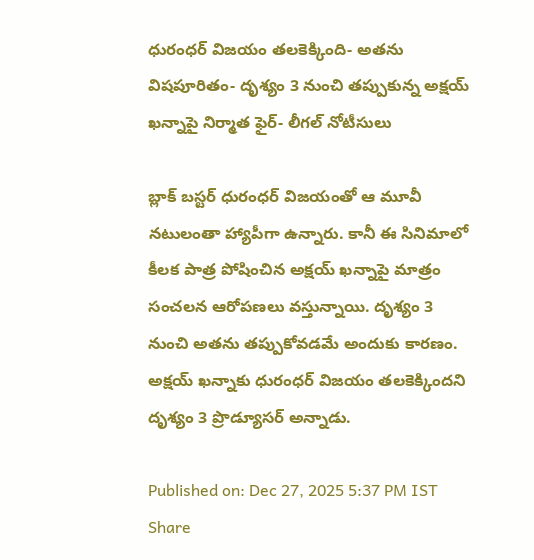ధురంధర్ విజయం తలకెక్కింది- అతను విషపూరితం- దృశ్యం 3 నుంచి తప్పుకున్న అక్షయ్ ఖన్నాపై నిర్మాత ఫైర్- లీగల్ నోటీసులు

బ్లాక్ బస్టర్ ధురంధర్ విజయంతో ఆ మూవీ నటులంతా హ్యాపీగా ఉన్నారు. కానీ ఈ సినిమాలో కీలక పాత్ర పోషించిన అక్షయ్ ఖన్నాపై మాత్రం సంచలన ఆరోపణలు వస్తున్నాయి. దృశ్యం 3 నుంచి అతను తప్పుకోవడమే అందుకు కారణం. అక్షయ్ ఖన్నాకు ధురంధర్ విజయం తలకెక్కిందని దృశ్యం 3 ప్రొడ్యూసర్ అన్నాడు.

Published on: Dec 27, 2025 5:37 PM IST
Share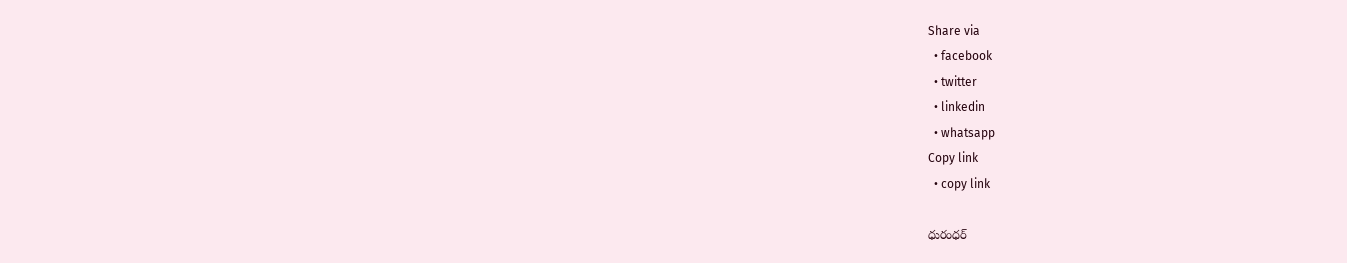Share via
  • facebook
  • twitter
  • linkedin
  • whatsapp
Copy link
  • copy link

ధురంధర్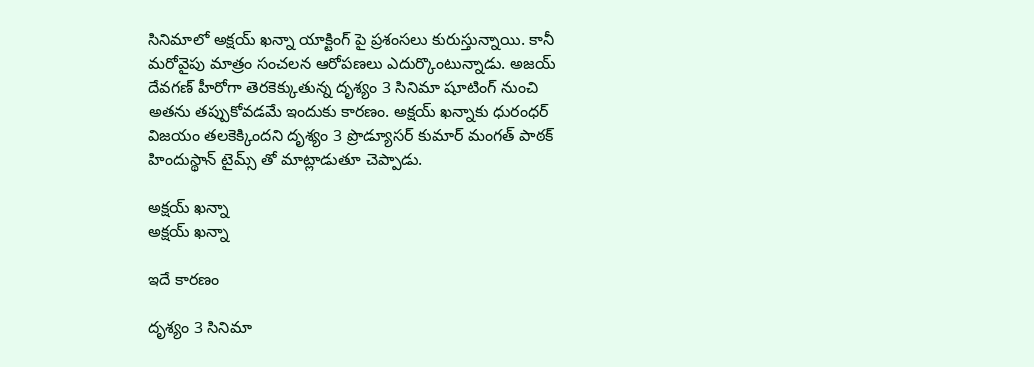సినిమాలో అక్షయ్ ఖన్నా యాక్టింగ్ పై ప్రశంసలు కురుస్తున్నాయి. కానీ మరోవైపు మాత్రం సంచలన ఆరోపణలు ఎదుర్కొంటున్నాడు. అజయ్ దేవగణ్ హీరోగా తెరకెక్కుతున్న దృశ్యం 3 సినిమా షూటింగ్ నుంచి అతను తప్పుకోవడమే ఇందుకు కారణం. అక్షయ్ ఖన్నాకు ధురంధర్ విజయం తలకెక్కిందని దృశ్యం 3 ప్రొడ్యూసర్ కుమార్ మంగత్ పాఠక్ హిందుస్థాన్ టైమ్స్ తో మాట్లాడుతూ చెప్పాడు.

అక్షయ్ ఖన్నా
అక్షయ్ ఖన్నా

ఇదే కారణం

దృశ్యం 3 సినిమా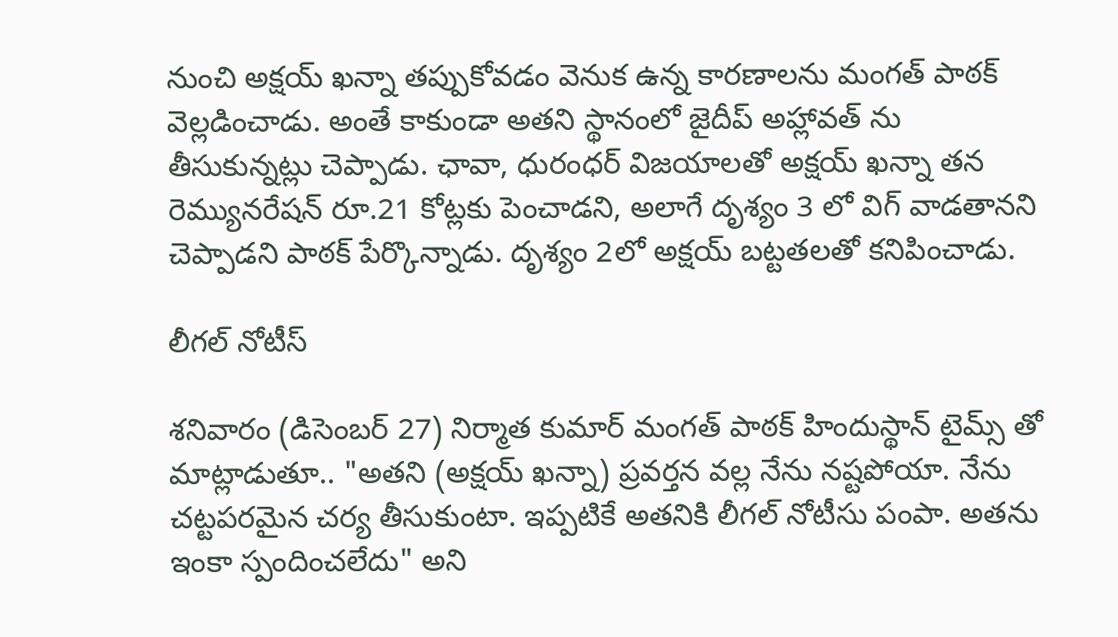నుంచి అక్షయ్ ఖన్నా తప్పుకోవడం వెనుక ఉన్న కారణాలను మంగత్ పాఠక్ వెల్లడించాడు. అంతే కాకుండా అతని స్థానంలో జైదీప్ అహ్లావత్ ను తీసుకున్నట్లు చెప్పాడు. ఛావా, ధురంధర్ విజయాలతో అక్షయ్ ఖన్నా తన రెమ్యునరేషన్ రూ.21 కోట్లకు పెంచాడని, అలాగే దృశ్యం 3 లో విగ్ వాడతానని చెప్పాడని పాఠక్ పేర్కొన్నాడు. దృశ్యం 2లో అక్షయ్ బట్టతలతో కనిపించాడు.

లీగల్ నోటీస్

శనివారం (డిసెంబర్ 27) నిర్మాత కుమార్ మంగత్ పాఠక్ హిందుస్థాన్ టైమ్స్ తో మాట్లాడుతూ.. "అతని (అక్షయ్ ఖన్నా) ప్రవర్తన వల్ల నేను నష్టపోయా. నేను చట్టపరమైన చర్య తీసుకుంటా. ఇప్పటికే అతనికి లీగల్ నోటీసు పంపా. అతను ఇంకా స్పందించలేదు" అని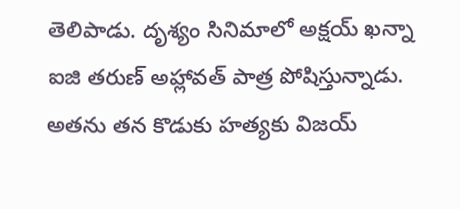తెలిపాడు. దృశ్యం సినిమాలో అక్షయ్ ఖన్నా ఐజి తరుణ్ అహ్లావత్ పాత్ర పోషిస్తున్నాడు. అతను తన కొడుకు హత్యకు విజయ్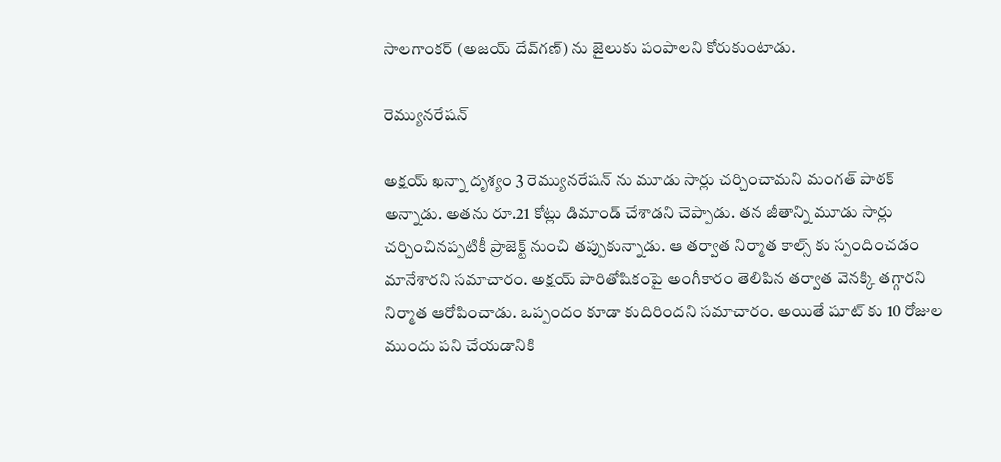సాలగాంకర్ (అజయ్ దేవ్‌గణ్) ను జైలుకు పంపాలని కోరుకుంటాడు.

రెమ్యునరేషన్

అక్షయ్ ఖన్నా దృశ్యం 3 రెమ్యునరేషన్ ను మూడు సార్లు చర్చించామని మంగత్ పాఠక్ అన్నాడు. అతను రూ.21 కోట్లు డిమాండ్ చేశాడని చెప్పాడు. తన జీతాన్ని మూడు సార్లు చర్చించినప్పటికీ ప్రాజెక్ట్ నుంచి తప్పుకున్నాడు. ఆ తర్వాత నిర్మాత కాల్స్ కు స్పందించడం మానేశారని సమాచారం. అక్షయ్ పారితోషికంపై అంగీకారం తెలిపిన తర్వాత వెనక్కి తగ్గారని నిర్మాత ఆరోపించాడు. ఒప్పందం కూడా కుదిరిందని సమాచారం. అయితే షూట్ కు 10 రోజుల ముందు పని చేయడానికి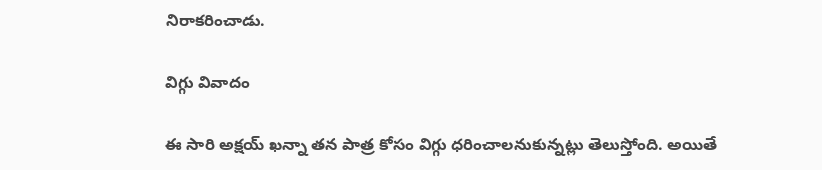నిరాకరించాడు.

విగ్గు వివాదం

ఈ సారి అక్షయ్ ఖన్నా తన పాత్ర కోసం విగ్గు ధరించాలనుకున్నట్లు తెలుస్తోంది. అయితే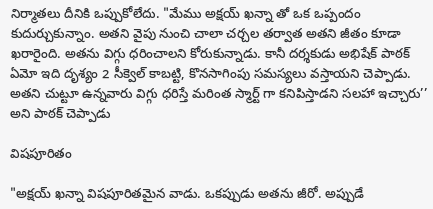నిర్మాతలు దీనికి ఒప్పుకోలేదు. "మేము అక్షయ్ ఖన్నా తో ఒక ఒప్పందం కుదుర్చుకున్నాం. అతని వైపు నుంచి చాలా చర్చల తర్వాత అతని జీతం కూడా ఖరారైంది. అతను విగ్గు ధరించాలని కోరుకున్నాడు. కానీ దర్శకుడు అభిషేక్ పాఠక్ ఏమో ఇది దృశ్యం 2 సీక్వెల్ కాబట్టి, కొనసాగింపు సమస్యలు వస్తాయని చెప్పాడు. అతని చుట్టూ ఉన్నవారు విగ్గు ధరిస్తే మరింత స్మార్ట్ గా కనిపిస్తాడని సలహా ఇచ్చారు’’ అని పాఠక్ చెప్పాడు

విషపూరితం

"అక్షయ్ ఖన్నా విషపూరితమైన వాడు. ఒకప్పుడు అతను జీరో. అప్పుడే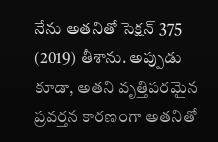నేను అతనితో సెక్షన్ 375 (2019) తీశాను. అప్పుడు కూడా, అతని వృత్తిపరమైన ప్రవర్తన కారణంగా అతనితో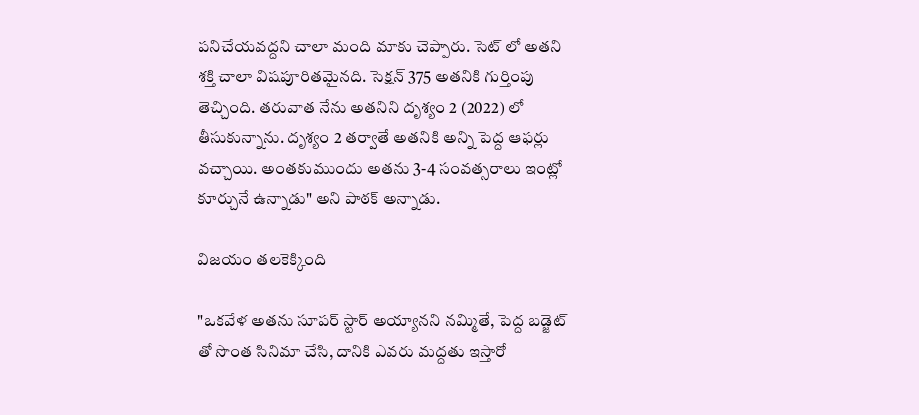పనిచేయవద్దని చాలా మంది మాకు చెప్పారు. సెట్ లో అతని శక్తి చాలా విషపూరితమైనది. సెక్షన్ 375 అతనికి గుర్తింపు తెచ్చింది. తరువాత నేను అతనిని దృశ్యం 2 (2022) లో తీసుకున్నాను. దృశ్యం 2 తర్వాతే అతనికి అన్ని పెద్ద ఆఫర్లు వచ్చాయి. అంతకుముందు అతను 3-4 సంవత్సరాలు ఇంట్లో కూర్చునే ఉన్నాడు" అని పాఠక్ అన్నాడు.

విజయం తలకెక్కింది

"ఒకవేళ అతను సూపర్ స్టార్ అయ్యానని నమ్మితే, పెద్ద బడ్జెట్ తో సొంత సినిమా చేసి, దానికి ఎవరు మద్దతు ఇస్తారో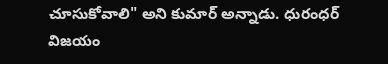చూసుకోవాలి" అని కుమార్ అన్నాడు. ధురంధర్ విజయం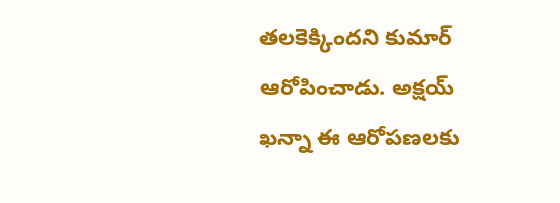తలకెక్కిందని కుమార్ ఆరోపించాడు. అక్షయ్ ఖన్నా ఈ ఆరోపణలకు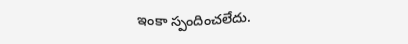ఇంకా స్పందించలేదు.